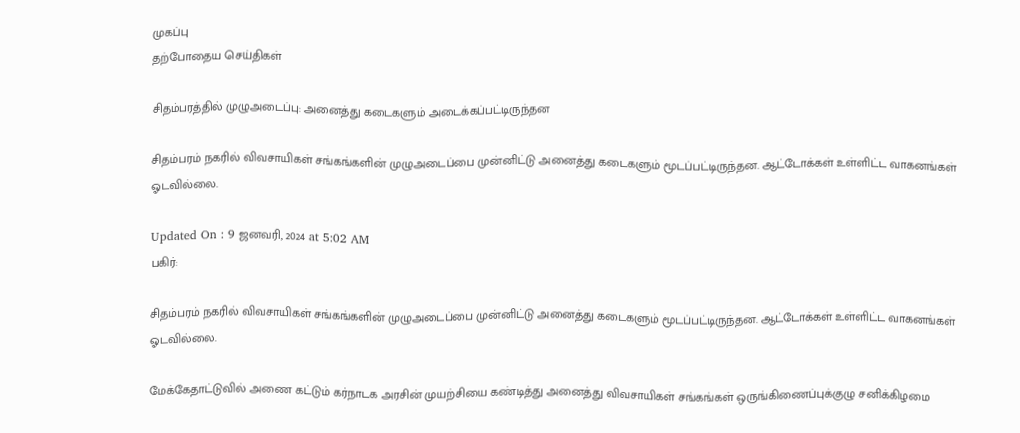முகப்பு
தற்போதைய செய்திகள்

சிதம்பரத்தில் முழுஅடைப்பு: அனைத்து கடைகளும் அடைக்கப்பட்டிருந்தன

சிதம்பரம் நகரில் விவசாயிகள் சங்கங்களின் முழுஅடைப்பை முன்னிட்டு அனைத்து கடைகளும் மூடப்பட்டிருந்தன. ஆட்டோக்கள் உள்ளிட்ட வாகனங்கள் ஓடவில்லை.

Updated On : 9 ஜனவரி, 2024 at 5:02 AM
பகிர்:

சிதம்பரம் நகரில் விவசாயிகள் சங்கங்களின் முழுஅடைப்பை முன்னிட்டு அனைத்து கடைகளும் மூடப்பட்டிருந்தன. ஆட்டோக்கள் உள்ளிட்ட வாகனங்கள் ஓடவில்லை.

மேக்கேதாட்டுவில் அணை கட்டும் கர்நாடக அரசின் முயற்சியை கண்டித்து அனைத்து விவசாயிகள் சங்கங்கள் ஒருங்கிணைப்புக்குழு சனிக்கிழமை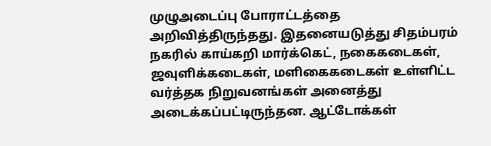முழுஅடைப்பு போராட்டத்தை அறிவித்திருந்தது. இதனையடுத்து சிதம்பரம் நகரில் காய்கறி மார்க்கெட், நகைகடைகள், ஜவுளிக்கடைகள், மளிகைகடைகள் உள்ளிட்ட வர்த்தக நிறுவனங்கள் அனைத்து  அடைக்கப்பட்டிருந்தன. ஆட்டோக்கள்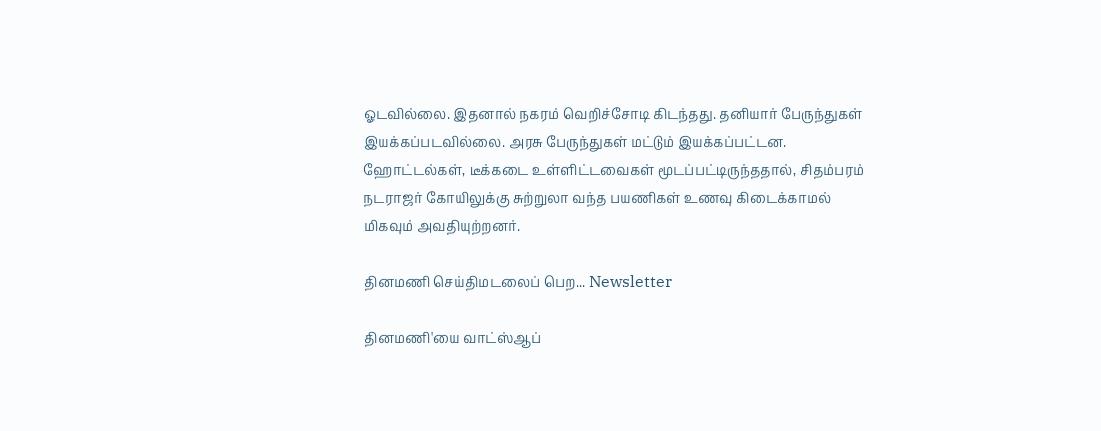ஓடவில்லை. இதனால் நகரம் வெறிச்சோடி கிடந்தது. தனியார் பேருந்துகள் இயக்கப்படவில்லை. அரசு பேருந்துகள் மட்டும் இயக்கப்பட்டன. ஹோட்டல்கள், டீக்கடை உள்ளிட்டவைகள் மூடப்பட்டிருந்ததால், சிதம்பரம் நடராஜர் கோயிலுக்கு சுற்றுலா வந்த பயணிகள் உணவு கிடைக்காமல் மிகவும் அவதியுற்றனர்.

தினமணி செய்திமடலைப் பெற... Newsletter

தினமணி'யை வாட்ஸ்ஆப்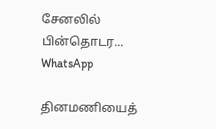சேனலில் பின்தொடர... WhatsApp

தினமணியைத்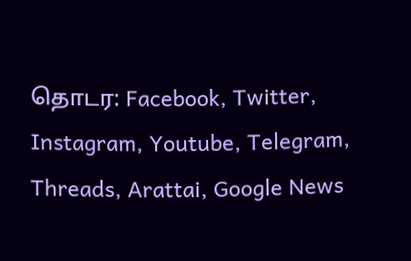தொடர: Facebook, Twitter, Instagram, Youtube, Telegram, Threads, Arattai, Google News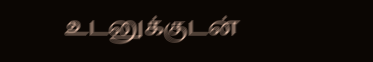உடனுக்குடன்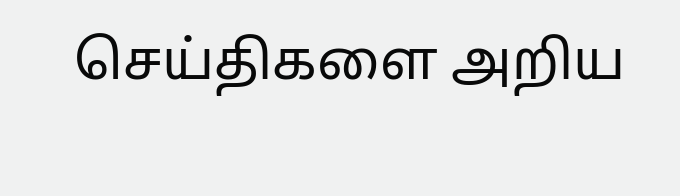செய்திகளை அறிய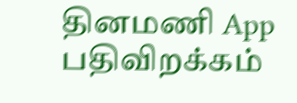தினமணி App பதிவிறக்கம்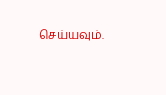செய்யவும்.